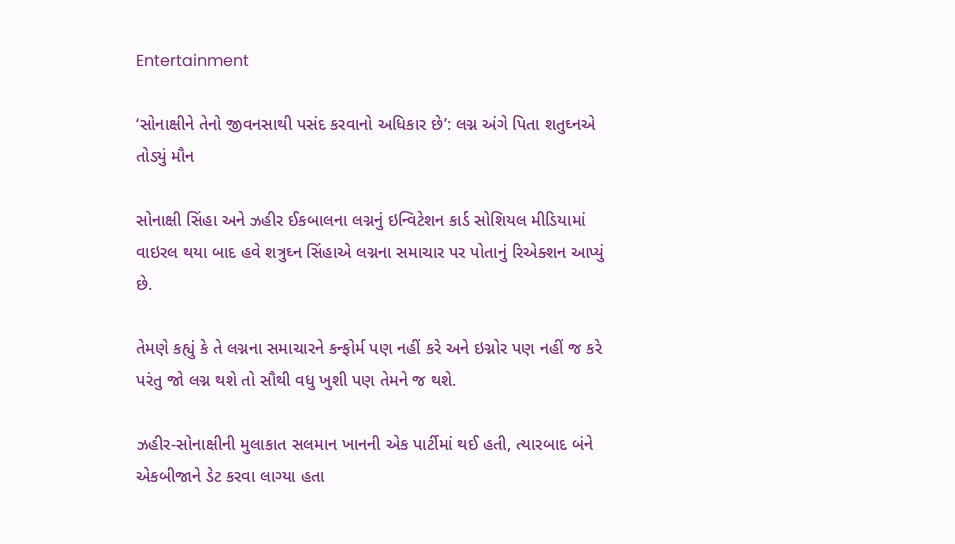Entertainment

‘સોનાક્ષીને તેનો જીવનસાથી પસંદ કરવાનો અધિકાર છે’: લગ્ન અંગે પિતા શતુઘ્નએ તોડ્યું મૌન

સોનાક્ષી સિંહા અને ઝહીર ઈકબાલના લગ્નનું ઇન્વિટેશન કાર્ડ સોશિયલ મીડિયામાં વાઇરલ થયા બાદ હવે શત્રુઘ્ન સિંહાએ લગ્નના સમાચાર પર પોતાનું રિએક્શન આપ્યું છે.

તેમણે કહ્યું કે તે લગ્નના સમાચારને કન્ફોર્મ પણ નહીં કરે અને ઇગ્નોર પણ નહીં જ કરે પરંતુ જો લગ્ન થશે તો સૌથી વધુ ખુશી પણ તેમને જ થશે.

ઝહીર-સોનાક્ષીની મુલાકાત સલમાન ખાનની એક પાર્ટીમાં થઈ હતી, ત્યારબાદ બંને એકબીજાને ડેટ કરવા લાગ્યા હતા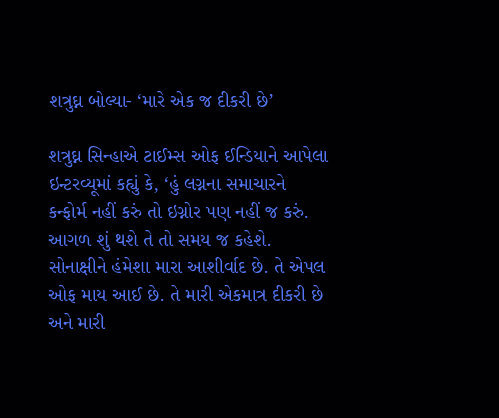શત્રુઘ્ન બોલ્યા- ‘મારે એક જ દીકરી છે’

શત્રુઘ્ન સિન્હાએ ટાઈમ્સ ઓફ ઈન્ડિયાને આપેલા ઇન્ટરવ્યૂમાં કહ્યું કે, ‘હું લગ્નના સમાચારને કન્ફોર્મ નહીં કરું તો ઇગ્નોર પણ નહીં જ કરું. આગળ શું થશે તે તો સમય જ કહેશે. સોનાક્ષીને હંમેશા મારા આશીર્વાદ છે. તે એપલ ઓફ માય આઈ છે. તે મારી એકમાત્ર દીકરી છે અને મારી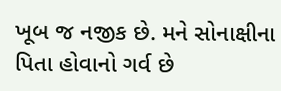ખૂબ જ નજીક છે. મને સોનાક્ષીના પિતા હોવાનો ગર્વ છે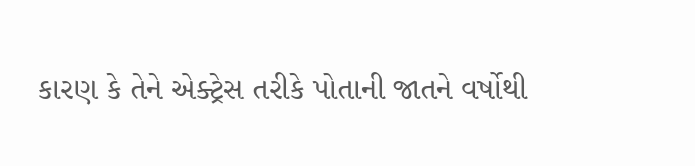કારણ કે તેને એક્ટ્રેસ તરીકે પોતાની જાતને વર્ષોથી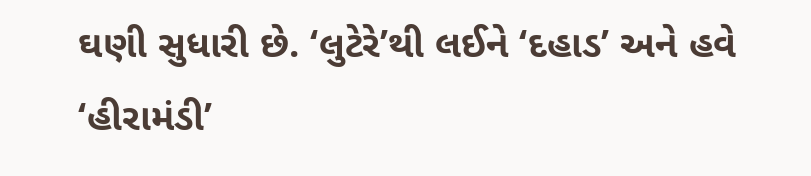ઘણી સુધારી છે. ‘લુટેરે’થી લઈને ‘દહાડ’ અને હવે ‘હીરામંડી’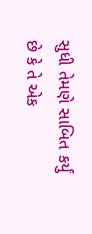સુધી તેમણે સાબિત કર્યું છે કે તે એક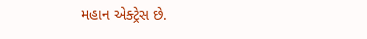મહાન એક્ટ્રેસ છે.